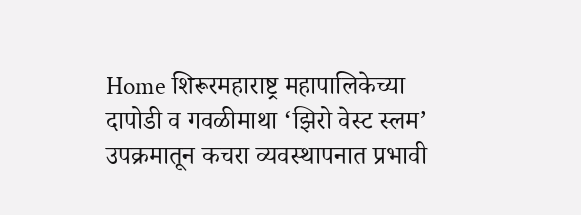Home शिरूरमहाराष्ट्र महापालिकेच्या दापोडी व गवळीमाथा ‘झिरो वेस्ट स्लम’ उपक्रमातून कचरा व्यवस्थापनात प्रभावी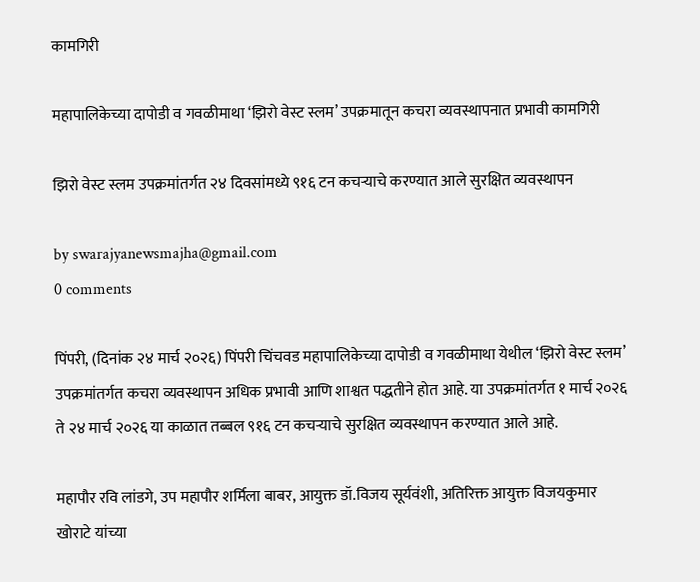कामगिरी

महापालिकेच्या दापोडी व गवळीमाथा ‘झिरो वेस्ट स्लम’ उपक्रमातून कचरा व्यवस्थापनात प्रभावी कामगिरी

झिरो वेस्ट स्लम उपक्रमांतर्गत २४ दिवसांमध्ये ९१६ टन कचऱ्याचे करण्यात आले सुरक्षित व्यवस्थापन

by swarajyanewsmajha@gmail.com
0 comments

पिंपरी, (दिनांक २४ मार्च २०२६) पिंपरी चिंचवड महापालिकेच्या दापोडी व गवळीमाथा येथील ‘झिरो वेस्ट स्लम’ उपक्रमांतर्गत कचरा व्यवस्थापन अधिक प्रभावी आणि शाश्वत पद्धतीने होत आहे. या उपक्रमांतर्गत १ मार्च २०२६ ते २४ मार्च २०२६ या काळात तब्बल ९१६ टन कचऱ्याचे सुरक्षित व्यवस्थापन करण्यात आले आहे.

महापौर रवि लांडगे, उप महापौर शर्मिला बाबर, आयुक्त डॉ.विजय सूर्यवंशी, अतिरिक्त आयुक्त विजयकुमार खोराटे यांच्या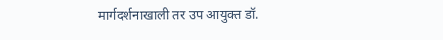मार्गदर्शनाखाली तर उप आयुक्त डॉ.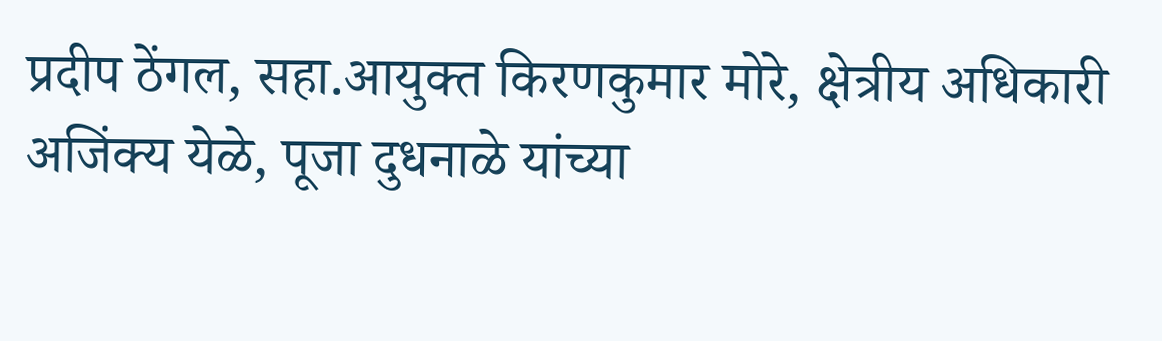प्रदीप ठेंगल, सहा.आयुक्त किरणकुमार मोरे, क्षेत्रीय अधिकारी अजिंक्य येळे, पूजा दुधनाळे यांच्या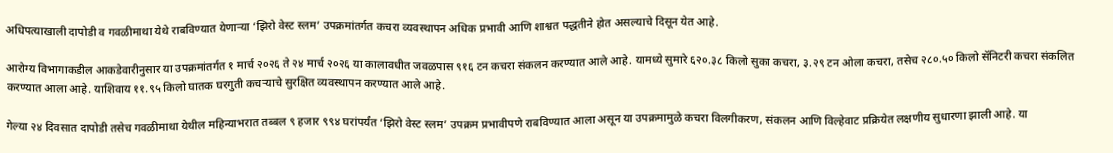अधिपत्याखाली दापोडी व गवळीमाथा येथे राबविण्यात येणाऱ्या ‘झिरो वेस्ट स्लम’ उपक्रमांतर्गत कचरा व्यवस्थापन अधिक प्रभावी आणि शाश्वत पद्धतीने होत असल्याचे दिसून येत आहे.

आरोग्य विभागाकडील आकडेवारीनुसार या उपक्रमांतर्गत १ मार्च २०२६ ते २४ मार्च २०२६ या कालावधीत जवळपास ९१६ टन कचरा संकलन करण्यात आले आहे. यामध्ये सुमारे ६२०.३८ किलो सुका कचरा, ३.२९ टन ओला कचरा, तसेच २८०.५० किलो सॅनिटरी कचरा संकलित करण्यात आला आहे. याशिवाय ११.९५ किलो घातक घरगुती कचऱ्याचे सुरक्षित व्यवस्थापन करण्यात आले आहे.

गेल्या २४ दिवसात दापोडी तसेच गवळीमाथा येथील महिन्याभरात तब्बल ९ हजार ९९४ घरांपर्यंत ‘झिरो वेस्ट स्लम’ उपक्रम प्रभावीपणे राबविण्यात आला असून या उपक्रमामुळे कचरा विलगीकरण, संकलन आणि विल्हेवाट प्रक्रियेत लक्षणीय सुधारणा झाली आहे. या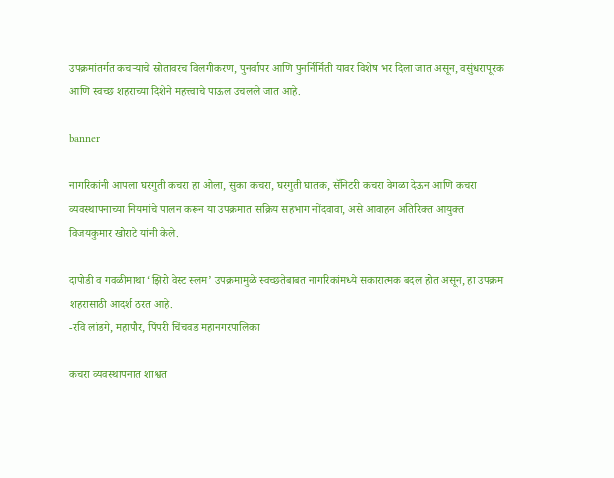उपक्रमांतर्गत कचऱ्याचे स्रोतावरच विलगीकरण, पुनर्वापर आणि पुनर्निर्मिती यावर विशेष भर दिला जात असून, वसुंधरापूरक आणि स्वच्छ शहराच्या दिशेने महत्त्वाचे पाऊल उचलले जात आहे.

banner

नागरिकांनी आपला घरगुती कचरा हा ओला, सुका कचरा, घरगुती घातक, सॅनिटरी कचरा वेगळा देऊन आणि कचरा व्यवस्थापनाच्या नियमांचे पालन करून या उपक्रमात सक्रिय सहभाग नोंदवावा, असे आवाहन अतिरिक्त आयुक्त विजयकुमार खोराटे यांनी केले.

दापोडी व गवळीमाथा ‘झिरो वेस्ट स्लम’ उपक्रमामुळे स्वच्छतेबाबत नागरिकांमध्ये सकारात्मक बदल होत असून, हा उपक्रम शहरासाठी आदर्श ठरत आहे.
-रवि लांडगे, महापौर, पिंपरी चिंचवड महानगरपालिका

कचरा व्यवस्थापनात शाश्वत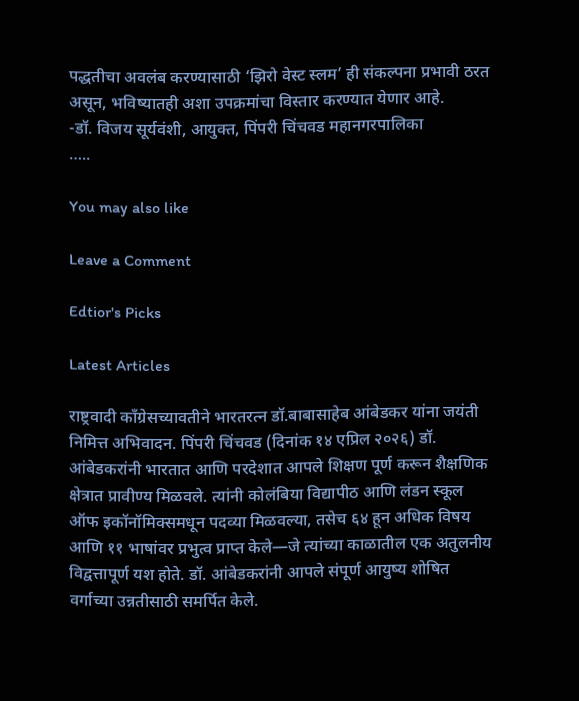पद्धतीचा अवलंब करण्यासाठी ‘झिरो वेस्ट स्लम’ ही संकल्पना प्रभावी ठरत असून, भविष्यातही अशा उपक्रमांचा विस्तार करण्यात येणार आहे.
-डॉ. विजय सूर्यवंशी, आयुक्त, पिंपरी चिंचवड महानगरपालिका
…..

You may also like

Leave a Comment

Edtior's Picks

Latest Articles

राष्ट्रवादी काँग्रेसच्यावतीने भारतरत्न डॉ.बाबासाहेब आंबेडकर यांना जयंती निमित्त अभिवादन. पिंपरी चिंचवड (दिनांक १४ एप्रिल २०२६) डॉ. आंबेडकरांनी भारतात आणि परदेशात आपले शिक्षण पूर्ण करून शैक्षणिक क्षेत्रात प्रावीण्य मिळवले. त्यांनी कोलंबिया विद्यापीठ आणि लंडन स्कूल ऑफ इकॉनॉमिक्समधून पदव्या मिळवल्या, तसेच ६४ हून अधिक विषय आणि ११ भाषांवर प्रभुत्व प्राप्त केले—जे त्यांच्या काळातील एक अतुलनीय विद्वत्तापूर्ण यश होते. डॉ. आंबेडकरांनी आपले संपूर्ण आयुष्य शोषित वर्गाच्या उन्नतीसाठी समर्पित केले.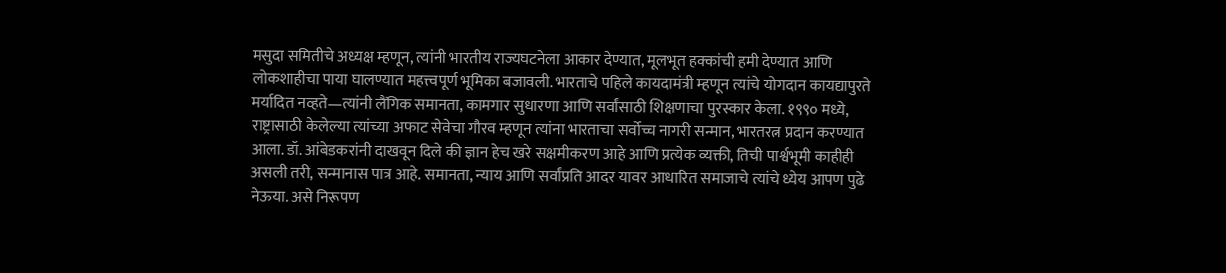मसुदा समितीचे अध्यक्ष म्हणून, त्यांनी भारतीय राज्यघटनेला आकार देण्यात, मूलभूत हक्कांची हमी देण्यात आणि लोकशाहीचा पाया घालण्यात महत्त्वपूर्ण भूमिका बजावली. भारताचे पहिले कायदामंत्री म्हणून त्यांचे योगदान कायद्यापुरते मर्यादित नव्हते—त्यांनी लैंगिक समानता, कामगार सुधारणा आणि सर्वांसाठी शिक्षणाचा पुरस्कार केला. १९९० मध्ये, राष्ट्रासाठी केलेल्या त्यांच्या अफाट सेवेचा गौरव म्हणून त्यांना भारताचा सर्वोच्च नागरी सन्मान, भारतरत्न प्रदान करण्यात आला. डॉ. आंबेडकरांनी दाखवून दिले की ज्ञान हेच खरे सक्षमीकरण आहे आणि प्रत्येक व्यक्ती, तिची पार्श्वभूमी काहीही असली तरी, सन्मानास पात्र आहे. समानता, न्याय आणि सर्वांप्रति आदर यावर आधारित समाजाचे त्यांचे ध्येय आपण पुढे नेऊया. असे निरूपण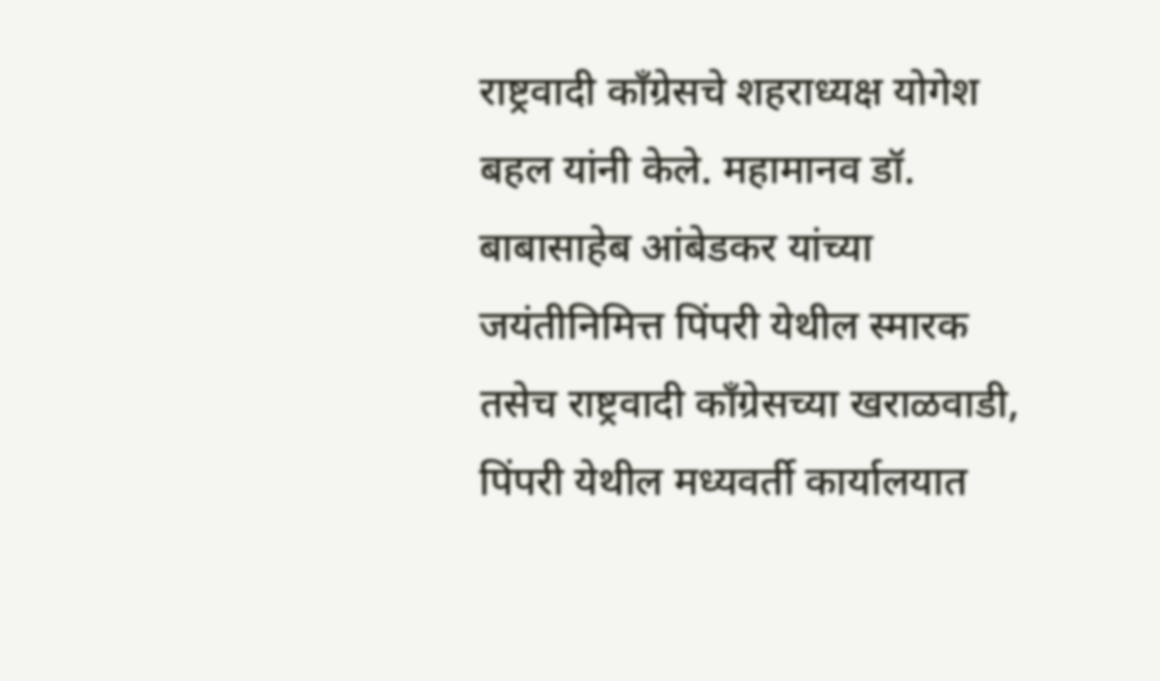राष्ट्रवादी काँग्रेसचे शहराध्यक्ष योगेश बहल यांनी केले. महामानव डॉ. बाबासाहेब आंबेडकर यांच्या जयंतीनिमित्त पिंपरी येथील स्मारक तसेच राष्ट्रवादी काँग्रेसच्या खराळवाडी, पिंपरी येथील मध्यवर्ती कार्यालयात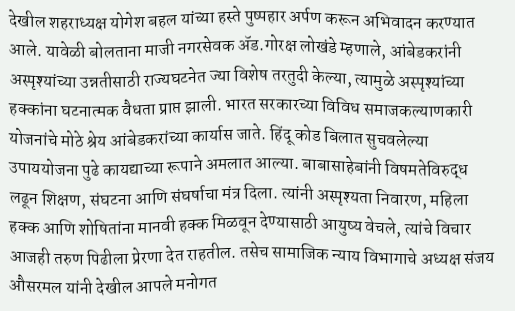देखील शहराध्यक्ष योगेश बहल यांच्या हस्ते पुष्पहार अर्पण करून अभिवादन करण्यात आले. यावेळी बोलताना माजी नगरसेवक ॲड.गोरक्ष लोखंडे म्हणाले, आंबेडकरांनी अस्पृश्यांच्या उन्नतीसाठी राज्यघटनेत ज्या विशेष तरतुदी केल्या, त्यामुळे अस्पृश्यांच्या हक्कांना घटनात्मक वैधता प्राप्त झाली. भारत सरकारच्या विविध समाजकल्याणकारी योजनांचे मोठे श्रेय आंबेडकरांच्या कार्यास जाते. हिंदू कोड बिलात सुचवलेल्या उपाययोजना पुढे कायद्याच्या रूपाने अमलात आल्या. बाबासाहेबांनी विषमतेविरुद्ध लढून शिक्षण, संघटना आणि संघर्षाचा मंत्र दिला. त्यांनी अस्पृश्यता निवारण, महिला हक्क आणि शोषितांना मानवी हक्क मिळवून देण्यासाठी आयुष्य वेचले, त्यांचे विचार आजही तरुण पिढीला प्रेरणा देत राहतील. तसेच सामाजिक न्याय विभागाचे अध्यक्ष संजय औसरमल यांनी देखील आपले मनोगत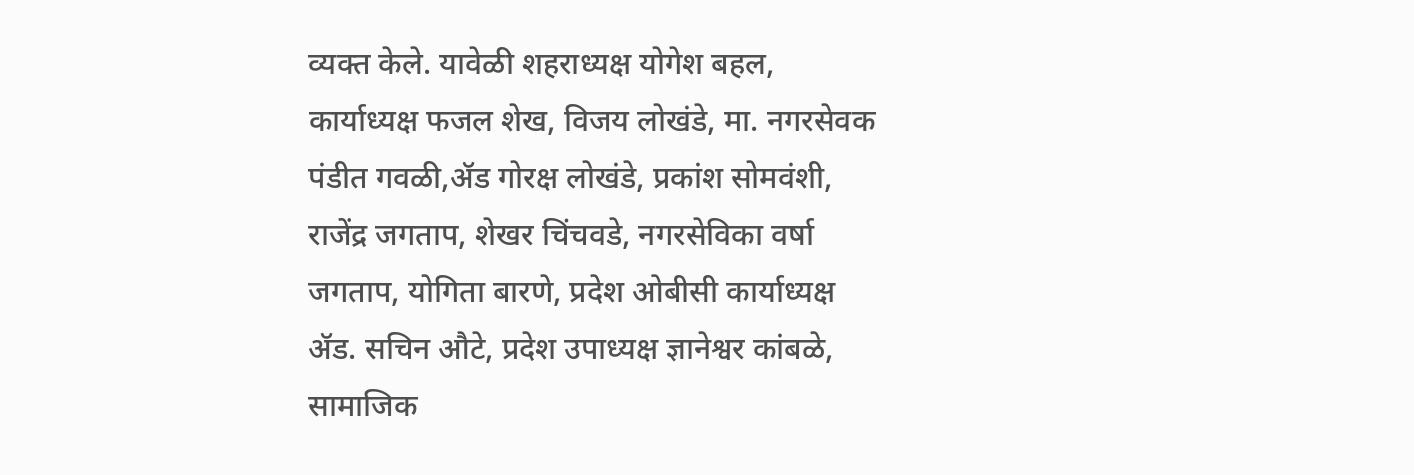व्यक्त केले. यावेळी शहराध्यक्ष योगेश बहल, कार्याध्यक्ष फजल शेख, विजय लोखंडे, मा. नगरसेवक पंडीत गवळी,ॲड गोरक्ष लोखंडे, प्रकांश सोमवंशी, राजेंद्र जगताप, शेखर चिंचवडे, नगरसेविका वर्षा जगताप, योगिता बारणे, प्रदेश ओबीसी कार्याध्यक्ष ॲड. सचिन औटे, प्रदेश उपाध्यक्ष ज्ञानेश्वर कांबळे, सामाजिक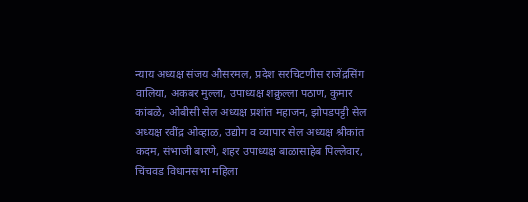न्याय अध्यक्ष संजय औसरमल, प्रदेश सरचिटणीस राजेंद्रसिंग वालिया, अकबर मुल्ला, उपाध्यक्ष शक्रुल्ला पठाण, कुमार कांबळे, ओबीसी सेल अध्यक्ष प्रशांत महाजन, झोपडपट्टी सेल अध्यक्ष रवींद्र ओव्हाळ, उद्योग व व्यापार सेल अध्यक्ष श्रीकांत कदम, संभाजी बारणे, शहर उपाध्यक्ष बाळासाहेब पिल्लेवार, चिंचवड विधानसभा महिला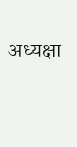अध्यक्षा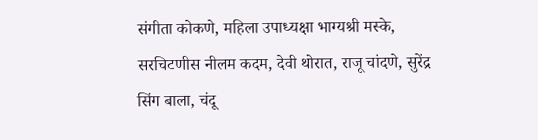संगीता कोकणे, महिला उपाध्यक्षा भाग्यश्री मस्के, सरचिटणीस नीलम कदम, देवी थोरात, राजू चांदणे, सुरेंद्र सिंग बाला, चंदू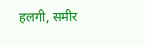हलगी, समीर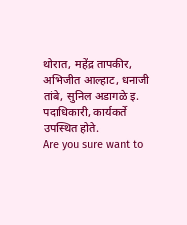थोरात, महेंद्र तापकीर, अभिजीत आल्हाट, धनाजी तांबे, सुनिल अडागळे इ. पदाधिकारी, कार्यकर्ते उपस्थित होते.
Are you sure want to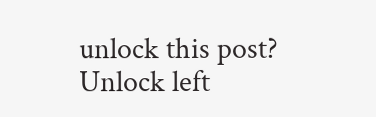unlock this post?
Unlock left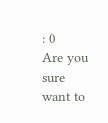: 0
Are you sure want to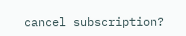cancel subscription?